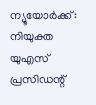ന്യൂയോർക്ക്: നിയുക്ത യുഎസ് പ്രസിഡന്റ്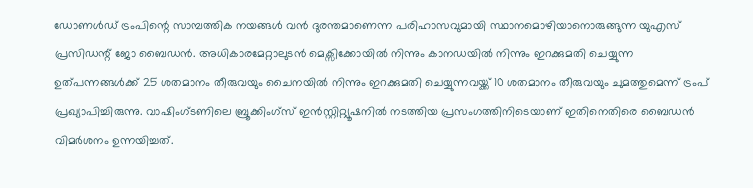ഡോണൾഡ് ട്രംപിന്റെ സാമ്പത്തിക നയങ്ങൾ വൻ ദുരന്തമാണെന്ന പരിഹാസവുമായി സ്ഥാനമൊഴിയാനൊരുങ്ങുന്ന യുഎസ് പ്രസിഡന്റ് ജോ ബൈഡൻ. അധികാരമേറ്റാലുടൻ മെക്സിക്കോയിൽ നിന്നും കാനഡയിൽ നിന്നും ഇറക്കുമതി ചെയ്യുന്ന ഉത്പന്നങ്ങൾക്ക് 25 ശതമാനം തീരുവയും ചൈനയിൽ നിന്നും ഇറക്കുമതി ചെയ്യുന്നവയ്ക്ക് 10 ശതമാനം തീരുവയും ചുമത്തുമെന്ന് ട്രംപ് പ്രഖ്യാപിച്ചിരുന്നു. വാഷിംഗ്ടണിലെ ബ്രൂക്കിംഗ്സ് ഇൻസ്റ്റിറ്റ്യൂഷനിൽ നടത്തിയ പ്രസംഗത്തിനിടെയാണ് ഇതിനെതിരെ ബൈഡൻ വിമർശനം ഉന്നയിച്ചത്.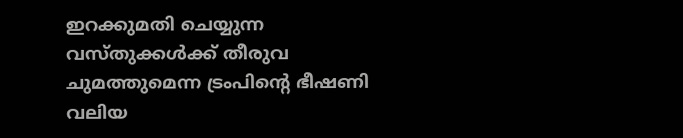ഇറക്കുമതി ചെയ്യുന്ന വസ്തുക്കൾക്ക് തീരുവ ചുമത്തുമെന്ന ട്രംപിന്റെ ഭീഷണി വലിയ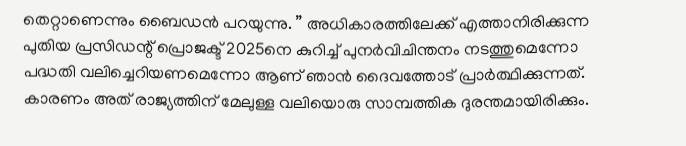തെറ്റാണെന്നും ബൈഡൻ പറയുന്നു. ” അധികാരത്തിലേക്ക് എത്താനിരിക്കുന്ന പുതിയ പ്രസിഡന്റ് പ്രൊജക്ട് 2025നെ കുറിച്ച് പുനർവിചിന്തനം നടത്തുമെന്നോ പദ്ധതി വലിച്ചെറിയണമെന്നോ ആണ് ഞാൻ ദൈവത്തോട് പ്രാർത്ഥിക്കുന്നത്. കാരണം അത് രാജ്യത്തിന് മേലുള്ള വലിയൊരു സാമ്പത്തിക ദുരന്തമായിരിക്കും.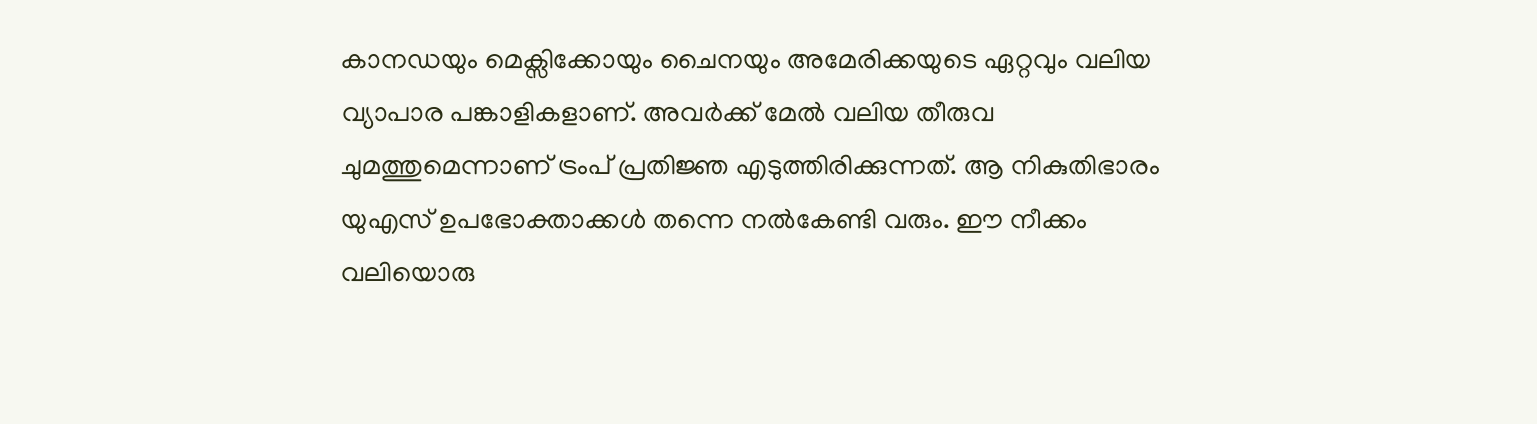കാനഡയും മെക്സിക്കോയും ചൈനയും അമേരിക്കയുടെ ഏറ്റവും വലിയ വ്യാപാര പങ്കാളികളാണ്. അവർക്ക് മേൽ വലിയ തീരുവ ചുമത്തുമെന്നാണ് ട്രംപ് പ്രതിജ്ഞ എടുത്തിരിക്കുന്നത്. ആ നികുതിഭാരം യുഎസ് ഉപഭോക്താക്കൾ തന്നെ നൽകേണ്ടി വരും. ഈ നീക്കം വലിയൊരു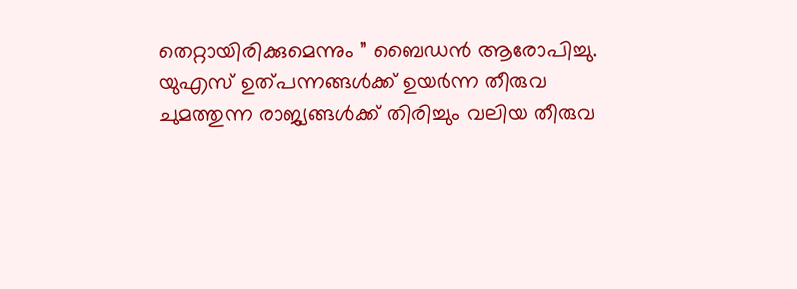തെറ്റായിരിക്കുമെന്നും ” ബൈഡൻ ആരോപിച്ചു.
യുഎസ് ഉത്പന്നങ്ങൾക്ക് ഉയർന്ന തീരുവ ചുമത്തുന്ന രാജ്യങ്ങൾക്ക് തിരിച്ചും വലിയ തീരുവ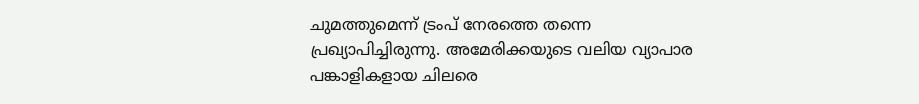ചുമത്തുമെന്ന് ട്രംപ് നേരത്തെ തന്നെ പ്രഖ്യാപിച്ചിരുന്നു. അമേരിക്കയുടെ വലിയ വ്യാപാര പങ്കാളികളായ ചിലരെ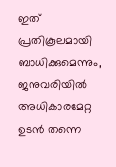ഇത് പ്രതികൂലമായി ബാധിക്കുമെന്നും, ജനുവരിയിൽ അധികാരമേറ്റ ഉടൻ തന്നെ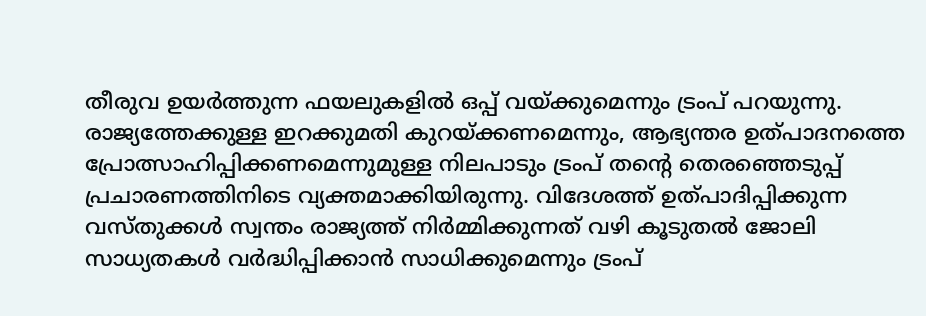തീരുവ ഉയർത്തുന്ന ഫയലുകളിൽ ഒപ്പ് വയ്ക്കുമെന്നും ട്രംപ് പറയുന്നു. രാജ്യത്തേക്കുള്ള ഇറക്കുമതി കുറയ്ക്കണമെന്നും, ആഭ്യന്തര ഉത്പാദനത്തെ പ്രോത്സാഹിപ്പിക്കണമെന്നുമുള്ള നിലപാടും ട്രംപ് തന്റെ തെരഞ്ഞെടുപ്പ് പ്രചാരണത്തിനിടെ വ്യക്തമാക്കിയിരുന്നു. വിദേശത്ത് ഉത്പാദിപ്പിക്കുന്ന വസ്തുക്കൾ സ്വന്തം രാജ്യത്ത് നിർമ്മിക്കുന്നത് വഴി കൂടുതൽ ജോലി സാധ്യതകൾ വർദ്ധിപ്പിക്കാൻ സാധിക്കുമെന്നും ട്രംപ്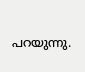പറയുന്നു.